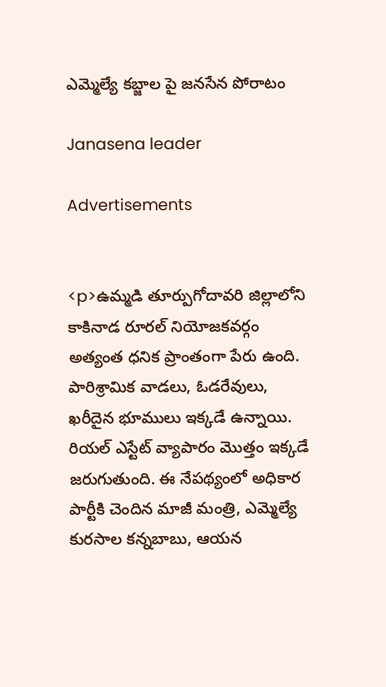ఎమ్మెల్యే కబ్జాల పై జనసేన పోరాటం

Janasena leader

Advertisements


<p>ఉమ్మడి తూర్పుగోదావరి జిల్లాలోని కాకినాడ రూరల్ నియోజకవర్గం అత్యంత ధనిక ప్రాంతంగా పేరు ఉంది. పారిశ్రామిక వాడలు, ఓడరేవులు, ఖరీదైన భూములు ఇక్కడే ఉన్నాయి. రియల్ ఎస్టేట్ వ్యాపారం మొత్తం ఇక్కడే జరుగుతుంది. ఈ నేపథ్యంలో అధికార పార్టీకి చెందిన మాజీ మంత్రి, ఎమ్మెల్యే కురసాల కన్నబాబు, ఆయన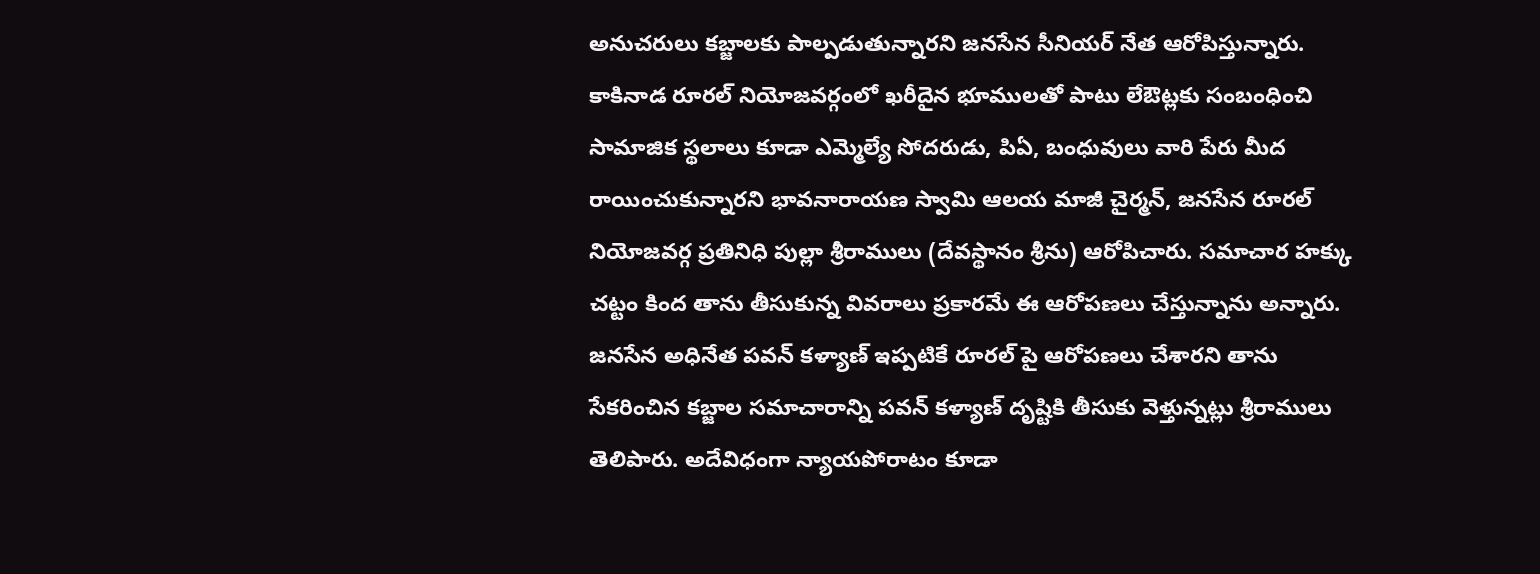అనుచరులు కబ్జాలకు పాల్పడుతున్నారని జనసేన సీనియర్ నేత ఆరోపిస్తున్నారు. కాకినాడ రూరల్ నియోజవర్గంలో ఖరీదైన భూములతో పాటు లేఔట్లకు సంబంధించి సామాజిక స్థలాలు కూడా ఎమ్మెల్యే సోదరుడు, పిఏ, బంధువులు వారి పేరు మీద రాయించుకున్నారని భావనారాయణ స్వామి ఆలయ మాజీ చైర్మన్, జనసేన రూరల్ నియోజవర్గ ప్రతినిధి పుల్లా శ్రీరాములు (దేవస్థానం శ్రీను) ఆరోపిచారు. సమాచార హక్కు చట్టం కింద తాను తీసుకున్న వివరాలు ప్రకారమే ఈ ఆరోపణలు చేస్తున్నాను అన్నారు. జనసేన అధినేత పవన్ కళ్యాణ్ ఇప్పటికే రూరల్ పై ఆరోపణలు చేశారని తాను సేకరించిన కబ్జాల సమాచారాన్ని పవన్ కళ్యాణ్ దృష్టికి తీసుకు వెళ్తున్నట్లు శ్రీరాములు తెలిపారు. అదేవిధంగా న్యాయపోరాటం కూడా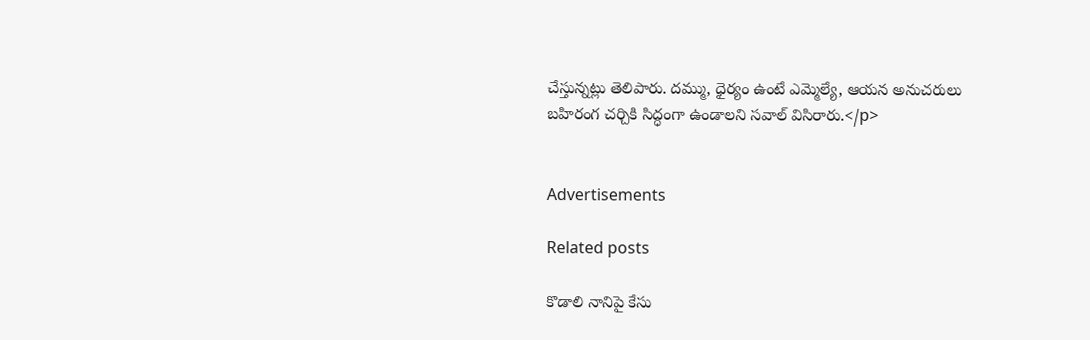చేస్తున్నట్లు తెలిపారు. దమ్ము, ధైర్యం ఉంటే ఎమ్మెల్యే, ఆయన అనుచరులు బహిరంగ చర్చికి సిద్ధంగా ఉండాలని సవాల్ విసిరారు.</p>


Advertisements

Related posts

కొడాలి నానిపై కేసు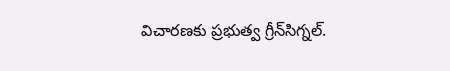విచారణకు ప్రభుత్వ గ్రీన్‌సిగ్నల్.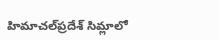హిమాచల్‌ప్రదేశ్ సిమ్లాలో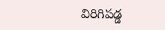విరిగిపడ్డ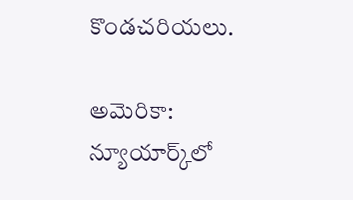కొండచరియలు.

అమెరికా: న్యూయార్క్‌లో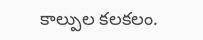కాల్పుల కలకలం.